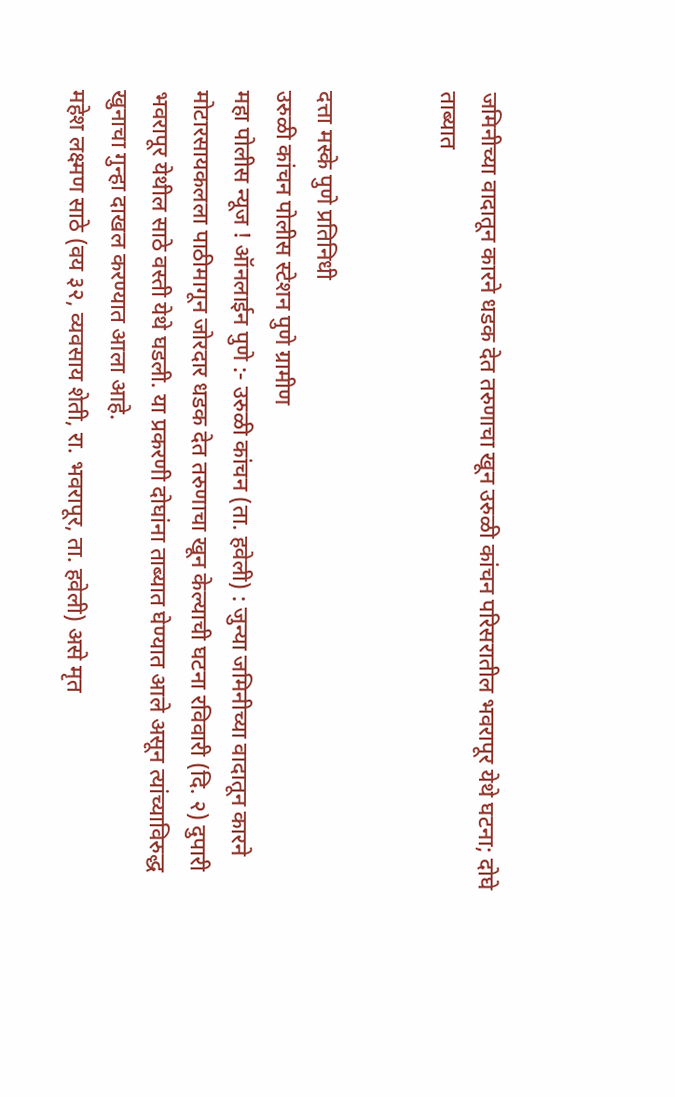जमिनीच्या वादातून कारने धडक देत तरुणाचा खून उरुळी कांचन परिसरातील भवरापूर येथे घटना; दोघे ताब्यात


दत्ता मस्के पुणे प्रतिनिधी
उरुळी कांचन पोलीस स्टेशन पुणे ग्रामीण
महा पोलीस न्यूज ! ऑनलाईन पुणे :- उरुळी कांचन (ता. हवेली) : जुन्या जमिनीच्या वादातून कारने मोटारसायकलला पाठीमागून जोरदार धडक देत तरुणाचा खून केल्याची घटना रविवारी (दि. २) दुपारी भवरापूर येथील साठे वस्ती येथे घडली. या प्रकरणी दोघांना ताब्यात घेण्यात आले असून त्यांच्याविरुद्ध खुनाचा गुन्हा दाखल करण्यात आला आहे.
महेश लक्ष्मण साठे (वय ३२, व्यवसाय शेती, रा. भवरापूर, ता. हवेली) असे मृत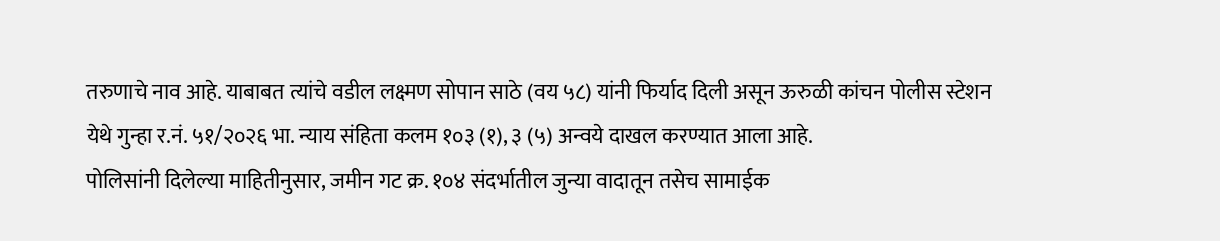तरुणाचे नाव आहे. याबाबत त्यांचे वडील लक्ष्मण सोपान साठे (वय ५८) यांनी फिर्याद दिली असून ऊरुळी कांचन पोलीस स्टेशन येथे गुन्हा र.नं. ५१/२०२६ भा. न्याय संहिता कलम १०३ (१), ३ (५) अन्वये दाखल करण्यात आला आहे.
पोलिसांनी दिलेल्या माहितीनुसार, जमीन गट क्र. १०४ संदर्भातील जुन्या वादातून तसेच सामाईक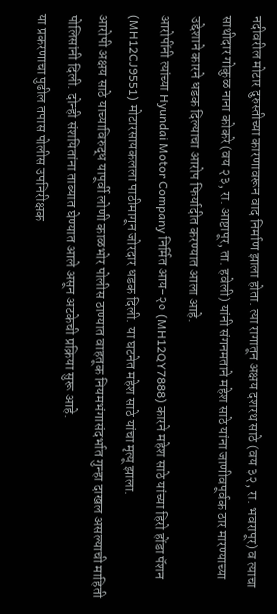नदीवरील मोटार दुरुस्तीच्या कारणावरून वाद निर्माण झाला होता. त्या रागातून अक्षय दशरथ साठे (वय ३२, रा. भवरापूर) व त्याचा साथीदार गोकुळ नाना कोकरे (वय २३, रा. आष्टापूर, ता. हवेली) यांनी संगनमताने महेश साठे यांना जाणीवपूर्वक ठार मारण्याच्या उद्देशाने कारने धडक दिल्याचा आरोप फिर्यादीत करण्यात आला आहे.
आरोपींनी त्यांच्या Hyundai Motor Company निर्मित आय-२० (MH12QY7888) कारने महेश साठे यांच्या हिरो होंडा पॅशन (MH12CJ9551) मोटारसायकलला पाठीमागून जोरदार धडक दिली. या घटनेत महेश साठे यांचा मृत्यू झाला.
आरोपी अक्षय साठे याच्याविरुद्ध यापूर्वी लोणी काळभोर पोलीस ठाण्यात वाहतूक नियमभंगासंदर्भात गुन्हा दाखल असल्याची माहिती पोलिसांनी दिली. दोन्ही संशयितांना ताब्यात घेण्यात आले असून अटकेची प्रक्रिया सुरू आहे.
या प्रकरणाचा पुढील तपास पोलीस उपनिरीक्षक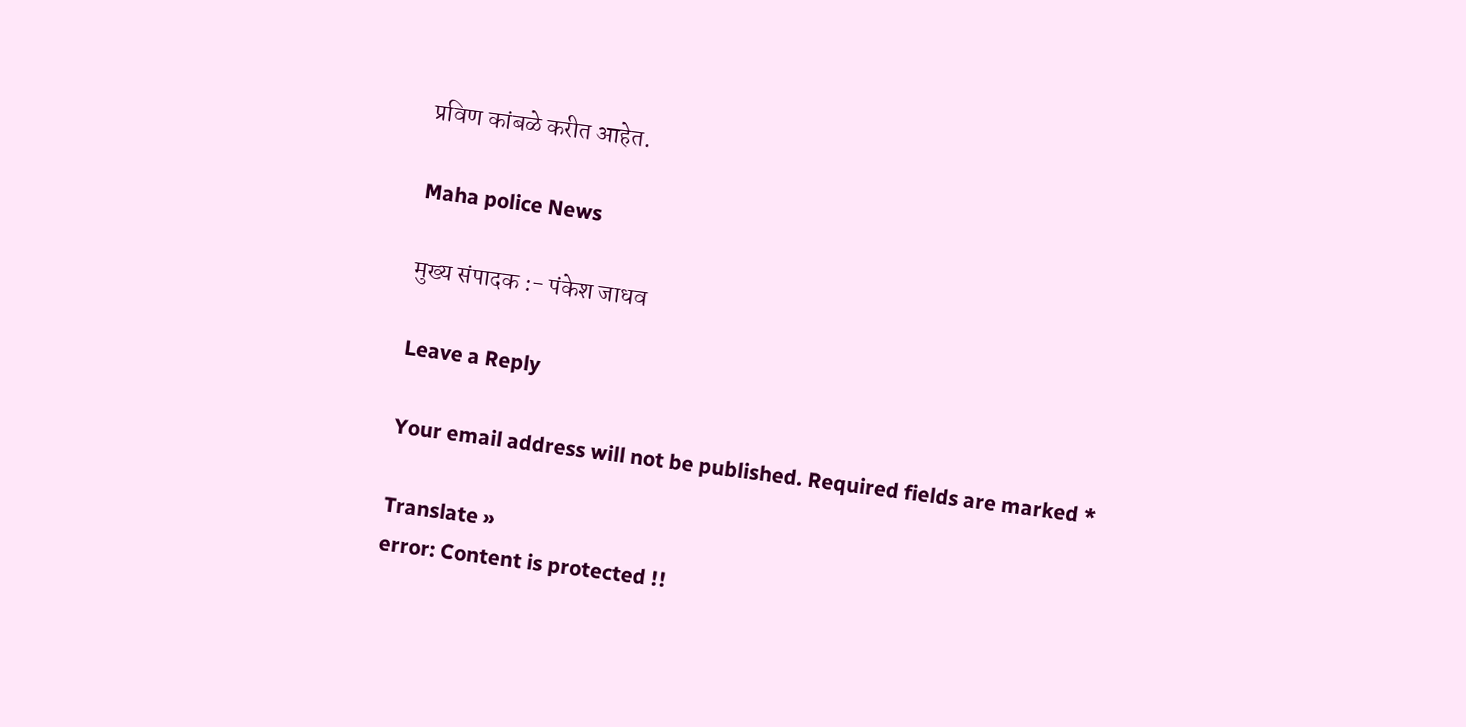प्रविण कांबळे करीत आहेत.

Maha police News

मुख्य संपादक :- पंकेश जाधव

Leave a Reply

Your email address will not be published. Required fields are marked *

Translate »
error: Content is protected !!